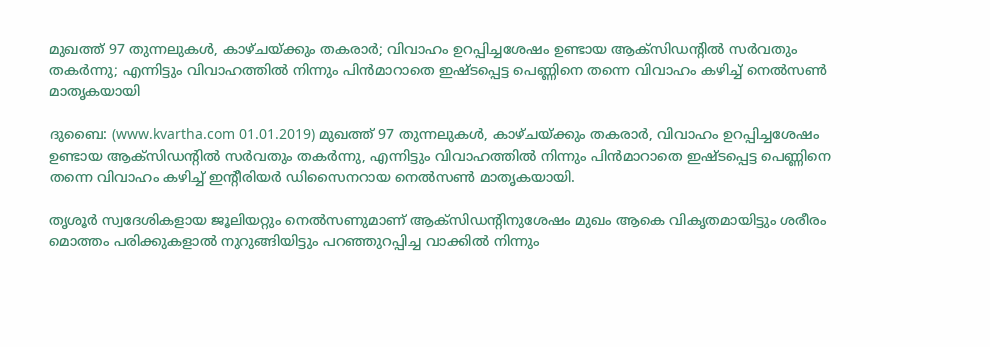മുഖത്ത് 97 തുന്നലുകള്‍, കാഴ്ചയ്ക്കും തകരാര്‍; വിവാഹം ഉറപ്പിച്ചശേഷം ഉണ്ടായ ആക്‌സിഡന്റില്‍ സര്‍വതും തകര്‍ന്നു; എന്നിട്ടും വിവാഹത്തില്‍ നിന്നും പിന്‍മാറാതെ ഇഷ്ടപ്പെട്ട പെണ്ണിനെ തന്നെ വിവാഹം കഴിച്ച് നെല്‍സണ്‍ മാതൃകയായി

ദുബൈ: (www.kvartha.com 01.01.2019) മുഖത്ത് 97 തുന്നലുകള്‍, കാഴ്ചയ്ക്കും തകരാര്‍, വിവാഹം ഉറപ്പിച്ചശേഷം ഉണ്ടായ ആക്‌സിഡന്റില്‍ സര്‍വതും തകര്‍ന്നു, എന്നിട്ടും വിവാഹത്തില്‍ നിന്നും പിന്‍മാറാതെ ഇഷ്ടപ്പെട്ട പെണ്ണിനെ തന്നെ വിവാഹം കഴിച്ച് ഇന്റീരിയര്‍ ഡിസൈനറായ നെല്‍സണ്‍ മാതൃകയായി.

തൃശൂര്‍ സ്വദേശികളായ ജൂലിയറ്റും നെല്‍സണുമാണ് ആക്‌സിഡന്റിനുശേഷം മുഖം ആകെ വികൃതമായിട്ടും ശരീരം മൊത്തം പരിക്കുകളാല്‍ നുറുങ്ങിയിട്ടും പറഞ്ഞുറപ്പിച്ച വാക്കില്‍ നിന്നും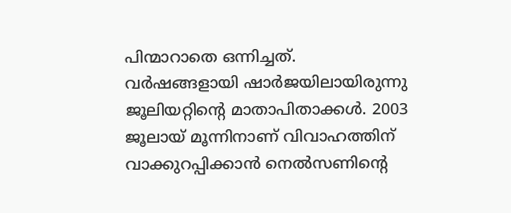പിന്മാറാതെ ഒന്നിച്ചത്. വര്‍ഷങ്ങളായി ഷാര്‍ജയിലായിരുന്നു ജൂലിയറ്റിന്റെ മാതാപിതാക്കള്‍. 2003 ജൂലായ് മൂന്നിനാണ് വിവാഹത്തിന് വാക്കുറപ്പിക്കാന്‍ നെല്‍സണിന്റെ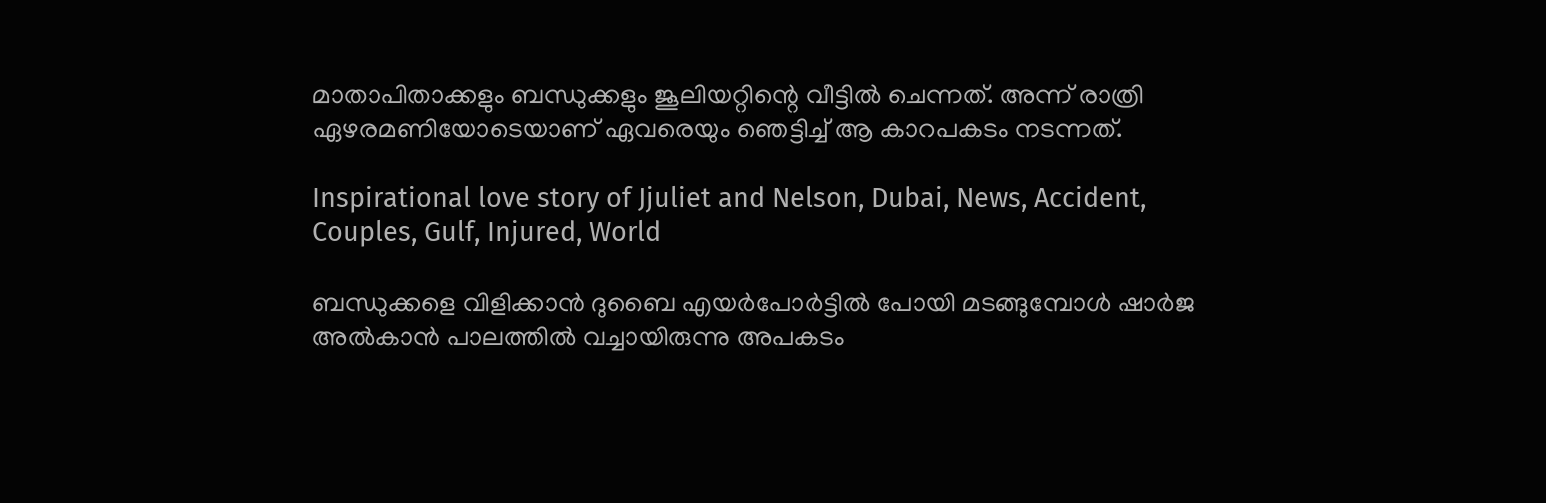മാതാപിതാക്കളും ബന്ധുക്കളും ജൂലിയറ്റിന്റെ വീട്ടില്‍ ചെന്നത്. അന്ന് രാത്രി ഏഴരമണിയോടെയാണ് ഏവരെയും ഞെട്ടിച്ച് ആ കാറപകടം നടന്നത്.

Inspirational love story of Jjuliet and Nelson, Dubai, News, Accident, Couples, Gulf, Injured, World

ബന്ധുക്കളെ വിളിക്കാന്‍ ദുബൈ എയര്‍പോര്‍ട്ടില്‍ പോയി മടങ്ങുമ്പോള്‍ ഷാര്‍ജ അല്‍കാന്‍ പാലത്തില്‍ വച്ചായിരുന്നു അപകടം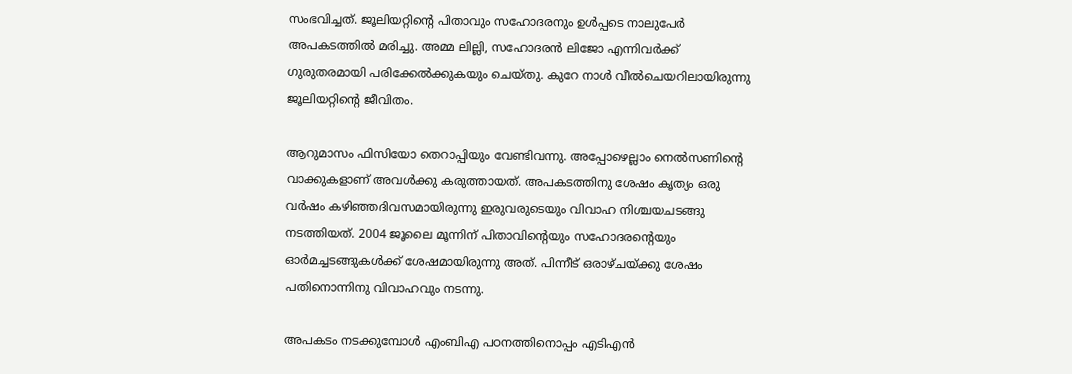സംഭവിച്ചത്. ജൂലിയറ്റിന്റെ പിതാവും സഹോദരനും ഉള്‍പ്പടെ നാലുപേര്‍ അപകടത്തില്‍ മരിച്ചു. അമ്മ ലില്ലി, സഹോദരന്‍ ലിജോ എന്നിവര്‍ക്ക് ഗുരുതരമായി പരിക്കേല്‍ക്കുകയും ചെയ്തു. കുറേ നാള്‍ വീല്‍ചെയറിലായിരുന്നു ജൂലിയറ്റിന്റെ ജീവിതം.

ആറുമാസം ഫിസിയോ തെറാപ്പിയും വേണ്ടിവന്നു. അപ്പോഴെല്ലാം നെല്‍സണിന്റെ വാക്കുകളാണ് അവള്‍ക്കു കരുത്തായത്. അപകടത്തിനു ശേഷം കൃത്യം ഒരു വര്‍ഷം കഴിഞ്ഞദിവസമായിരുന്നു ഇരുവരുടെയും വിവാഹ നിശ്ചയചടങ്ങു നടത്തിയത്. 2004 ജൂലൈ മൂന്നിന് പിതാവിന്റെയും സഹോദരന്റെയും ഓര്‍മച്ചടങ്ങുകള്‍ക്ക് ശേഷമായിരുന്നു അത്. പിന്നീട് ഒരാഴ്ചയ്ക്കു ശേഷം പതിനൊന്നിനു വിവാഹവും നടന്നു.

അപകടം നടക്കുമ്പോള്‍ എംബിഎ പഠനത്തിനൊപ്പം എടിഎന്‍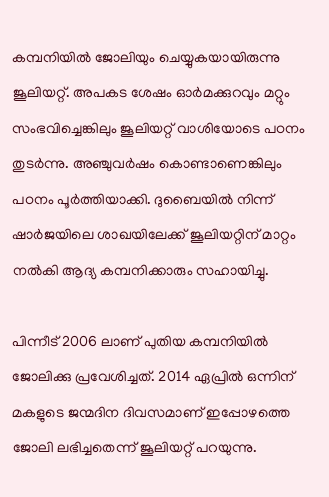കമ്പനിയില്‍ ജോലിയും ചെയ്യുകയായിരുന്നു ജൂലിയറ്റ്. അപകട ശേഷം ഓര്‍മക്കുറവും മറ്റും സംഭവിച്ചെങ്കിലും ജൂലിയറ്റ് വാശിയോടെ പഠനം തുടര്‍ന്നു. അഞ്ചുവര്‍ഷം കൊണ്ടാണെങ്കിലും പഠനം പൂര്‍ത്തിയാക്കി. ദുബൈയില്‍ നിന്ന് ഷാര്‍ജയിലെ ശാഖയിലേക്ക് ജൂലിയറ്റിന് മാറ്റം നല്‍കി ആദ്യ കമ്പനിക്കാരും സഹായിച്ചു.

പിന്നീട് 2006 ലാണ് പുതിയ കമ്പനിയില്‍ ജോലിക്കു പ്രവേശിച്ചത്. 2014 ഏപ്രില്‍ ഒന്നിന് മകളുടെ ജന്മദിന ദിവസമാണ് ഇപ്പോഴത്തെ ജോലി ലഭിച്ചതെന്ന് ജൂലിയറ്റ് പറയുന്നു.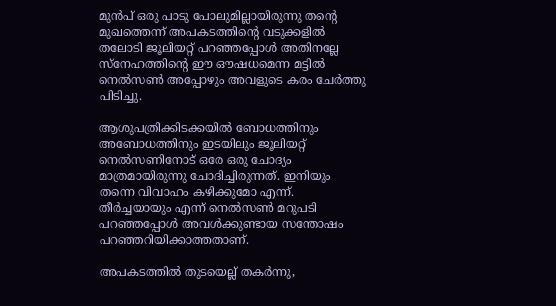മുന്‍പ് ഒരു പാടു പോലുമില്ലായിരുന്നു തന്റെ മുഖത്തെന്ന് അപകടത്തിന്റെ വടുക്കളില്‍ തലോടി ജൂലിയറ്റ് പറഞ്ഞപ്പോള്‍ അതിനല്ലേ സ്‌നേഹത്തിന്റെ ഈ ഔഷധമെന്ന മട്ടില്‍ നെല്‍സണ്‍ അപ്പോഴും അവളുടെ കരം ചേര്‍ത്തു പിടിച്ചു.

ആശുപത്രിക്കിടക്കയില്‍ ബോധത്തിനും അബോധത്തിനും ഇടയിലും ജൂലിയറ്റ് നെല്‍സണിനോട് ഒരേ ഒരു ചോദ്യം മാത്രമായിരുന്നു ചോദിച്ചിരുന്നത്. ഇനിയും തന്നെ വിവാഹം കഴിക്കുമോ എന്ന്. തീര്‍ച്ചയായും എന്ന് നെല്‍സണ്‍ മറുപടി പറഞ്ഞപ്പോള്‍ അവള്‍ക്കുണ്ടായ സന്തോഷം പറഞ്ഞറിയിക്കാത്തതാണ്.

അപകടത്തില്‍ തുടയെല്ല് തകര്‍ന്നു,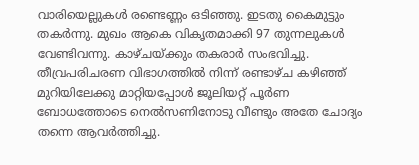വാരിയെല്ലുകള്‍ രണ്ടെണ്ണം ഒടിഞ്ഞു. ഇടതു കൈമുട്ടും തകര്‍ന്നു. മുഖം ആകെ വികൃതമാക്കി 97 തുന്നലുകള്‍ വേണ്ടിവന്നു. കാഴ്ചയ്ക്കും തകരാര്‍ സംഭവിച്ചു. തീവ്രപരിചരണ വിഭാഗത്തില്‍ നിന്ന് രണ്ടാഴ്ച കഴിഞ്ഞ് മുറിയിലേക്കു മാറ്റിയപ്പോള്‍ ജൂലിയറ്റ് പൂര്‍ണ ബോധത്തോടെ നെല്‍സണിനോടു വീണ്ടും അതേ ചോദ്യം തന്നെ ആവര്‍ത്തിച്ചു.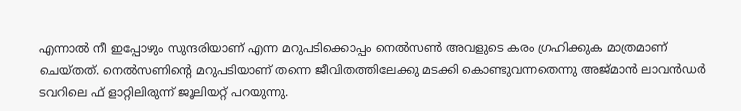എന്നാല്‍ നീ ഇപ്പോഴും സുന്ദരിയാണ് എന്ന മറുപടിക്കൊപ്പം നെല്‍സണ്‍ അവളുടെ കരം ഗ്രഹിക്കുക മാത്രമാണ് ചെയ്തത്. നെല്‍സണിന്റെ മറുപടിയാണ് തന്നെ ജീവിതത്തിലേക്കു മടക്കി കൊണ്ടുവന്നതെന്നു അജ്മാന്‍ ലാവന്‍ഡര്‍ ടവറിലെ ഫ് ളാറ്റിലിരുന്ന് ജൂലിയറ്റ് പറയുന്നു.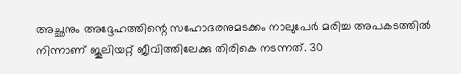അച്ഛനും അദ്ദേഹത്തിന്റെ സഹോദരനുമടക്കം നാലുപേര്‍ മരിച്ച അപകടത്തില്‍ നിന്നാണ് ജൂലിയറ്റ് ജീവിത്തിലേക്കു തിരികെ നടന്നത്. 30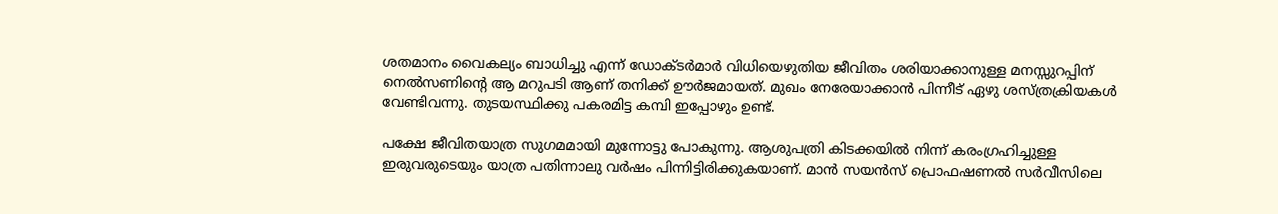ശതമാനം വൈകല്യം ബാധിച്ചു എന്ന് ഡോക്ടര്‍മാര്‍ വിധിയെഴുതിയ ജീവിതം ശരിയാക്കാനുള്ള മനസ്സുറപ്പിന് നെല്‍സണിന്റെ ആ മറുപടി ആണ് തനിക്ക് ഊര്‍ജമായത്. മുഖം നേരേയാക്കാന്‍ പിന്നീട് ഏഴു ശസ്ത്രക്രിയകള്‍ വേണ്ടിവന്നു. തുടയസ്ഥിക്കു പകരമിട്ട കമ്പി ഇപ്പോഴും ഉണ്ട്.

പക്ഷേ ജീവിതയാത്ര സുഗമമായി മുന്നോട്ടു പോകുന്നു. ആശുപത്രി കിടക്കയില്‍ നിന്ന് കരംഗ്രഹിച്ചുള്ള ഇരുവരുടെയും യാത്ര പതിന്നാലു വര്‍ഷം പിന്നിട്ടിരിക്കുകയാണ്. മാന്‍ സയന്‍സ് പ്രൊഫഷണല്‍ സര്‍വീസിലെ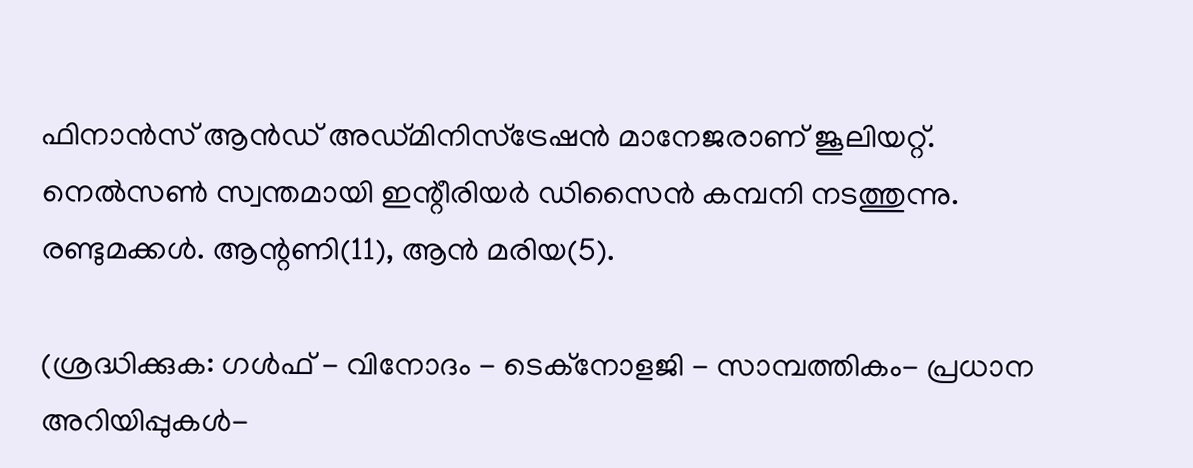ഫിനാന്‍സ് ആന്‍ഡ് അഡ്മിനിസ്‌ട്രേഷന്‍ മാനേജരാണ് ജൂലിയറ്റ്. നെല്‍സണ്‍ സ്വന്തമായി ഇന്റീരിയര്‍ ഡിസൈന്‍ കമ്പനി നടത്തുന്നു. രണ്ടുമക്കള്‍. ആന്റണി(11), ആന്‍ മരിയ(5).

(ശ്രദ്ധിക്കുക: ഗൾഫ് - വിനോദം - ടെക്നോളജി - സാമ്പത്തികം- പ്രധാന അറിയിപ്പുകൾ-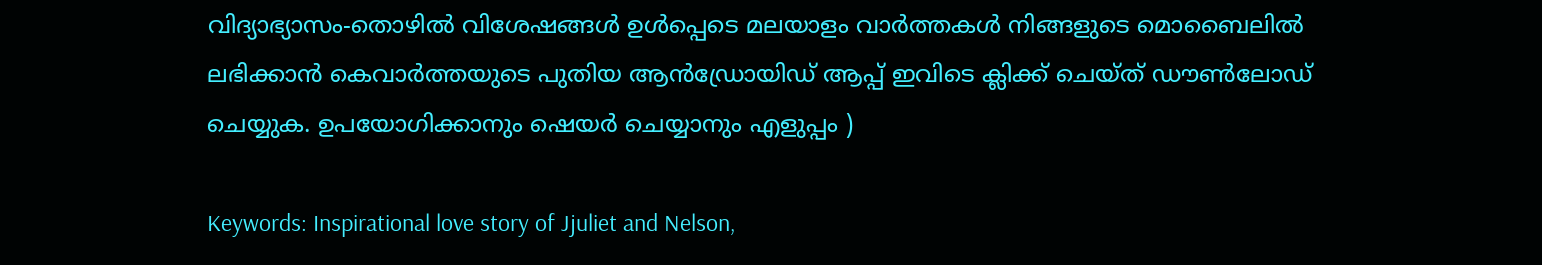വിദ്യാഭ്യാസം-തൊഴിൽ വിശേഷങ്ങൾ ഉൾപ്പെടെ മലയാളം വാർത്തകൾ നിങ്ങളുടെ മൊബൈലിൽ ലഭിക്കാൻ കെവാർത്തയുടെ പുതിയ ആൻഡ്രോയിഡ് ആപ്പ് ഇവിടെ ക്ലിക്ക് ചെയ്ത് ഡൗൺലോഡ് ചെയ്യുക. ഉപയോഗിക്കാനും ഷെയർ ചെയ്യാനും എളുപ്പം )

Keywords: Inspirational love story of Jjuliet and Nelson,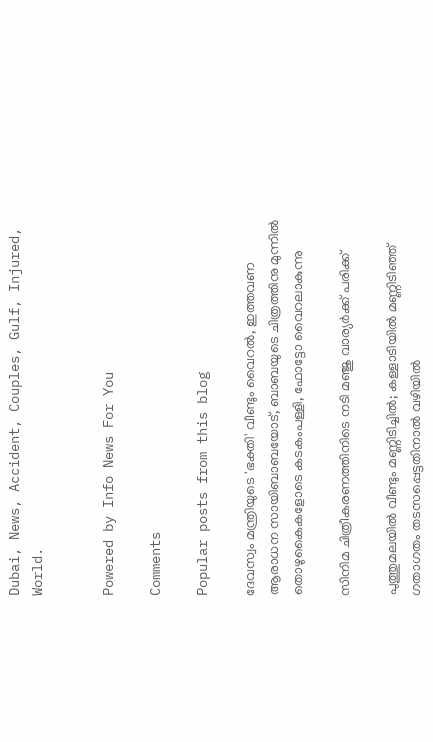Dubai, News, Accident, Couples, Gulf, Injured, World.


Powered by Info News For You

Comments

Popular posts from this blog

ദേവസ്വം മന്ത്രിയുടെ 'ഭക്തി' വീണ്ടും വൈറല്‍, ഇത്തവണ ആരാധന സായിബാബയോട്, ബാബയുടെ ചിത്രത്തിനു മുന്നില്‍ തൊഴുകൈകളോടെ കടകംപള്ളി, ഫോട്ടോ വൈറലാകുന്നു

സിനിമ ചിത്രീകരണത്തിനിടെ നടി മഞ്ജു വാര്യര്‍ക്ക് പരിക്ക്

പുത്തുമലയില്‍ വീണ്ടും മണ്ണിടിച്ചില്‍; കള്ളാടിയില്‍ മണ്ണിടിഞ്ഞ് ഗതാഗതം തടസപ്പെട്ടതിനാല്‍ വഴിയില്‍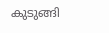കുടുങ്ങി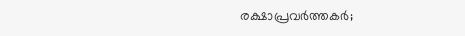രക്ഷാപ്രവര്‍ത്തകര്‍;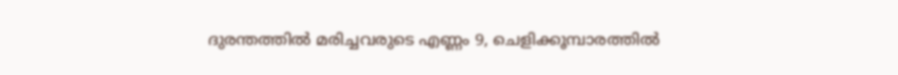ദുരന്തത്തില്‍ മരിച്ചവരുടെ എണ്ണം 9, ചെളിക്കൂമ്പാരത്തില്‍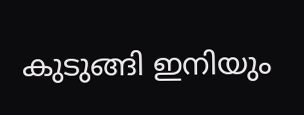കുടുങ്ങി ഇനിയും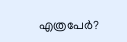എത്രപേര്‍?